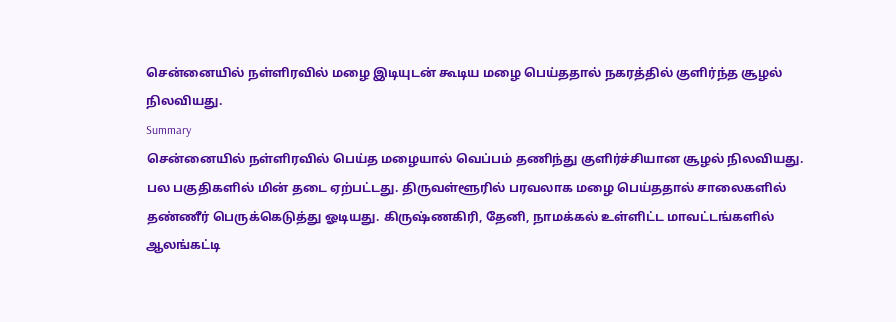சென்னையில் நள்ளிரவில் மழை இடியுடன் கூடிய மழை பெய்ததால் நகரத்தில் குளிர்ந்த சூழல் நிலவியது.
Summary
சென்னையில் நள்ளிரவில் பெய்த மழையால் வெப்பம் தணிந்து குளிர்ச்சியான சூழல் நிலவியது. பல பகுதிகளில் மின் தடை ஏற்பட்டது. திருவள்ளூரில் பரவலாக மழை பெய்ததால் சாலைகளில் தண்ணீர் பெருக்கெடுத்து ஓடியது. கிருஷ்ணகிரி, தேனி, நாமக்கல் உள்ளிட்ட மாவட்டங்களில் ஆலங்கட்டி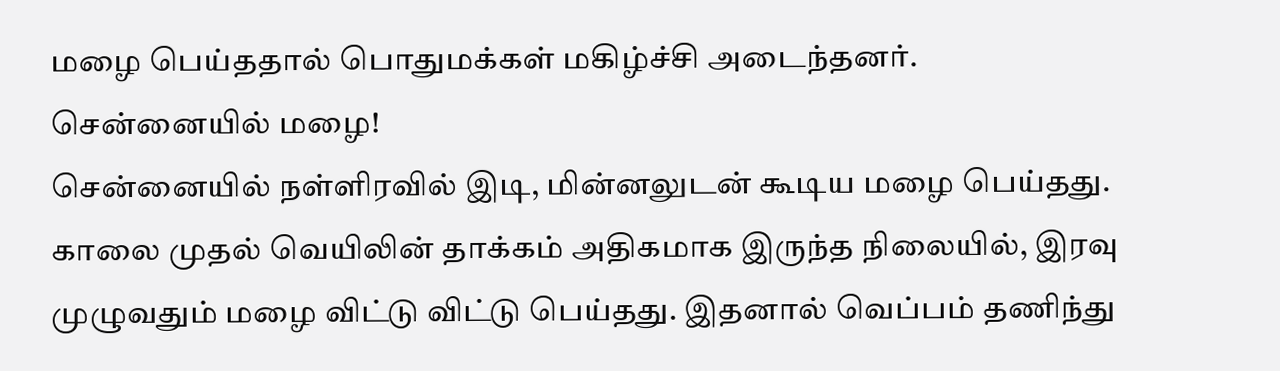மழை பெய்ததால் பொதுமக்கள் மகிழ்ச்சி அடைந்தனர்.
சென்னையில் மழை!
சென்னையில் நள்ளிரவில் இடி, மின்னலுடன் கூடிய மழை பெய்தது. காலை முதல் வெயிலின் தாக்கம் அதிகமாக இருந்த நிலையில், இரவு முழுவதும் மழை விட்டு விட்டு பெய்தது. இதனால் வெப்பம் தணிந்து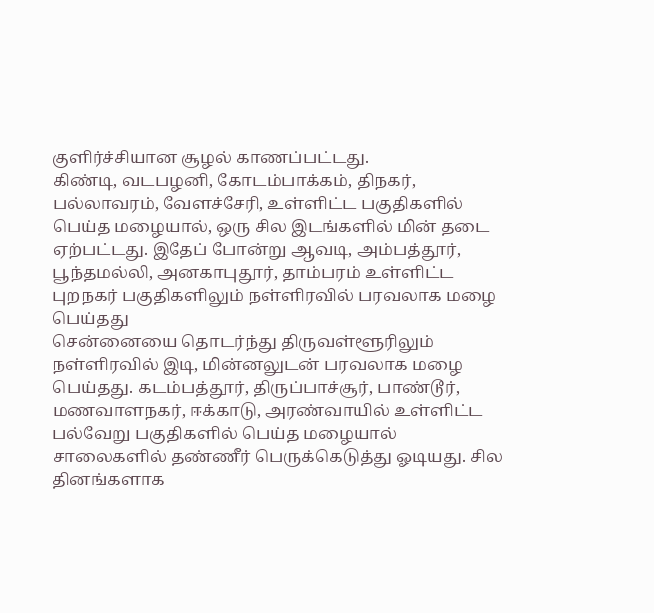குளிர்ச்சியான சூழல் காணப்பட்டது.
கிண்டி, வடபழனி, கோடம்பாக்கம், திநகர், பல்லாவரம், வேளச்சேரி, உள்ளிட்ட பகுதிகளில் பெய்த மழையால், ஒரு சில இடங்களில் மின் தடை ஏற்பட்டது. இதேப் போன்று ஆவடி, அம்பத்தூர், பூந்தமல்லி, அனகாபுதூர், தாம்பரம் உள்ளிட்ட புறநகர் பகுதிகளிலும் நள்ளிரவில் பரவலாக மழை பெய்தது
சென்னையை தொடர்ந்து திருவள்ளூரிலும் நள்ளிரவில் இடி, மின்னலுடன் பரவலாக மழை பெய்தது. கடம்பத்தூர், திருப்பாச்சூர், பாண்டூர், மணவாளநகர், ஈக்காடு, அரண்வாயில் உள்ளிட்ட பல்வேறு பகுதிகளில் பெய்த மழையால் சாலைகளில் தண்ணீர் பெருக்கெடுத்து ஓடியது. சில தினங்களாக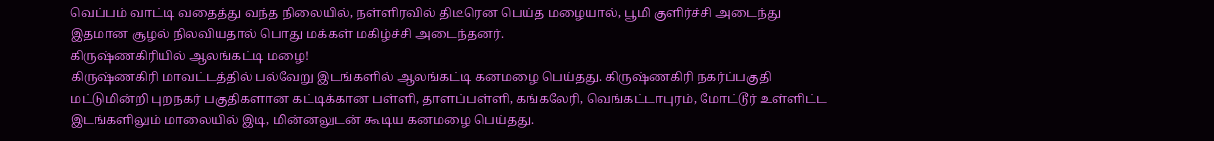வெப்பம் வாட்டி வதைத்து வந்த நிலையில், நள்ளிரவில் திடீரென பெய்த மழையால், பூமி குளிர்ச்சி அடைந்து இதமான சூழல் நிலவியதால் பொது மக்கள் மகிழ்ச்சி அடைந்தனர்.
கிருஷ்ணகிரியில் ஆலங்கட்டி மழை!
கிருஷ்ணகிரி மாவட்டத்தில் பல்வேறு இடங்களில் ஆலங்கட்டி கனமழை பெய்தது. கிருஷ்ணகிரி நகர்ப்பகுதி மட்டுமின்றி புறநகர் பகுதிகளான கட்டிக்கான பள்ளி, தாளப்பள்ளி, கங்கலேரி, வெங்கட்டாபுரம், மோட்டூர் உள்ளிட்ட இடங்களிலும் மாலையில் இடி, மின்னலுடன் கூடிய கனமழை பெய்தது.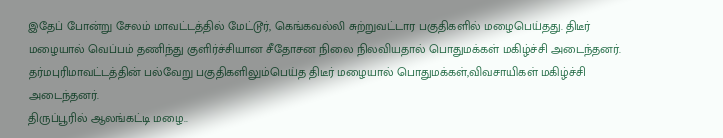இதேப் போன்று சேலம் மாவட்டத்தில் மேட்டூர், கெங்கவல்லி சுற்றுவட்டார பகுதிகளில் மழைபெய்தது. திடீர் மழையால் வெப்பம் தணிந்து குளிர்ச்சியான சீதோசன நிலை நிலவியதால் பொதுமக்கள் மகிழ்ச்சி அடைந்தனர்.
தர்மபுரிமாவட்டத்தின் பல்வேறு பகுதிகளிலும்பெய்த திடீர் மழையால் பொதுமக்கள்,விவசாயிகள் மகிழ்ச்சி அடைந்தனர்.
திருப்பூரில் ஆலங்கட்டி மழை..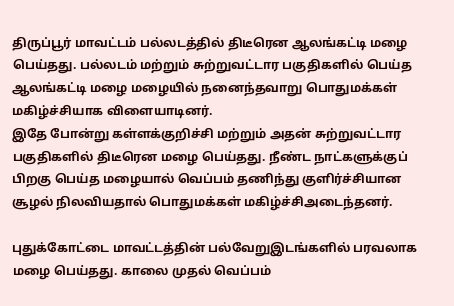திருப்பூர் மாவட்டம் பல்லடத்தில் திடீரென ஆலங்கட்டி மழை பெய்தது. பல்லடம் மற்றும் சுற்றுவட்டார பகுதிகளில் பெய்த ஆலங்கட்டி மழை மழையில் நனைந்தவாறு பொதுமக்கள் மகிழ்ச்சியாக விளையாடினர்.
இதே போன்று கள்ளக்குறிச்சி மற்றும் அதன் சுற்றுவட்டார பகுதிகளில் திடீரென மழை பெய்தது. நீண்ட நாட்களுக்குப் பிறகு பெய்த மழையால் வெப்பம் தணிந்து குளிர்ச்சியான சூழல் நிலவியதால் பொதுமக்கள் மகிழ்ச்சிஅடைந்தனர்.

புதுக்கோட்டை மாவட்டத்தின் பல்வேறுஇடங்களில் பரவலாக மழை பெய்தது. காலை முதல் வெப்பம்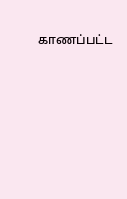காணப்பட்ட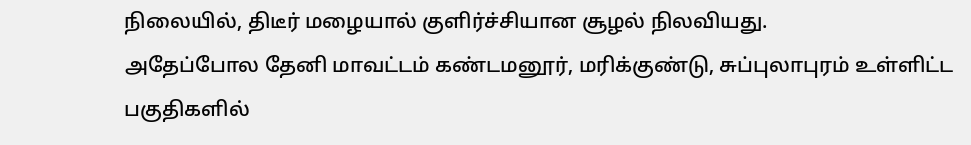நிலையில், திடீர் மழையால் குளிர்ச்சியான சூழல் நிலவியது.
அதேப்போல தேனி மாவட்டம் கண்டமனூர், மரிக்குண்டு, சுப்புலாபுரம் உள்ளிட்ட பகுதிகளில்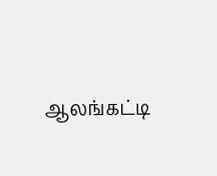ஆலங்கட்டி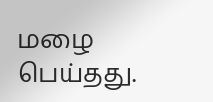மழை பெய்தது.